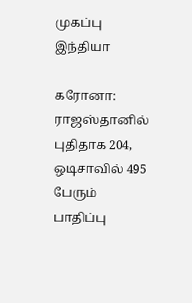முகப்பு
இந்தியா

கரோனா: ராஜஸ்தானில் புதிதாக 204, ஒடிசாவில் 495 பேரும் பாதிப்பு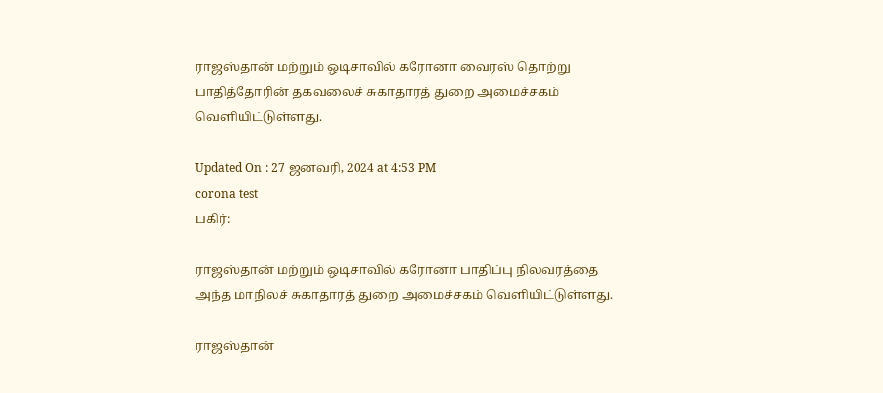ராஜஸ்தான் மற்றும் ஒடிசாவில் கரோனா வைரஸ் தொற்று பாதித்தோரின் தகவலைச் சுகாதாரத் துறை அமைச்சகம் வெளியிட்டுள்ளது.

Updated On : 27 ஜனவரி, 2024 at 4:53 PM
corona test
பகிர்:

ராஜஸ்தான் மற்றும் ஒடிசாவில் கரோனா பாதிப்பு நிலவரத்தை அந்த மாநிலச் சுகாதாரத் துறை அமைச்சகம் வெளியிட்டுள்ளது.

ராஜஸ்தான்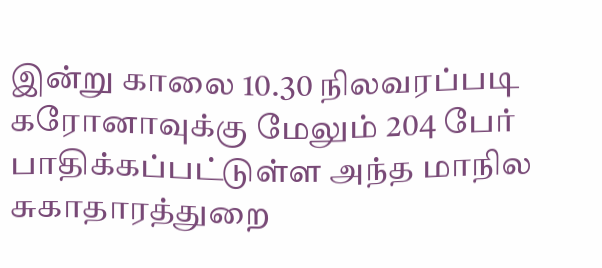இன்று காலை 10.30 நிலவரப்படி கரோனாவுக்கு மேலும் 204 பேர் பாதிக்கப்பட்டுள்ள அந்த மாநில சுகாதாரத்துறை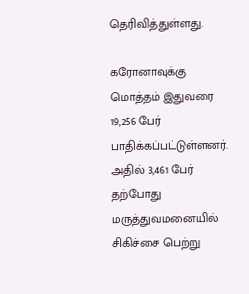தெரிவித்துள்ளது.

கரோனாவுக்கு மொத்தம் இதுவரை 19,256 பேர் பாதிக்கப்பட்டுள்ளனர். அதில் 3,461 பேர் தற்போது மருத்துவமனையில் சிகிச்சை பெற்று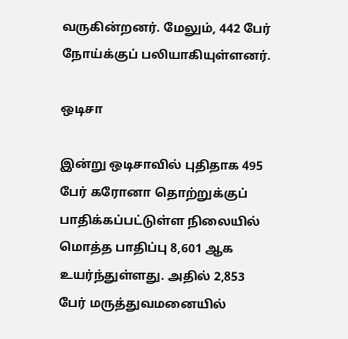வருகின்றனர். மேலும், 442 பேர் நோய்க்குப் பலியாகியுள்ளனர்.

ஒடிசா

இன்று ஒடிசாவில் புதிதாக 495 பேர் கரோனா தொற்றுக்குப் பாதிக்கப்பட்டுள்ள நிலையில் மொத்த பாதிப்பு 8,601 ஆக உயர்ந்துள்ளது. அதில் 2,853 பேர் மருத்துவமனையில்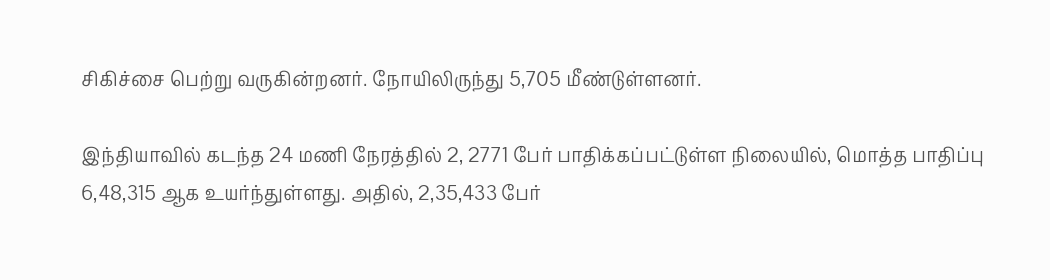சிகிச்சை பெற்று வருகின்றனர். நோயிலிருந்து 5,705 மீண்டுள்ளனர்.

இந்தியாவில் கடந்த 24 மணி நேரத்தில் 2, 2771 பேர் பாதிக்கப்பட்டுள்ள நிலையில், மொத்த பாதிப்பு 6,48,315 ஆக உயர்ந்துள்ளது. அதில், 2,35,433 பேர்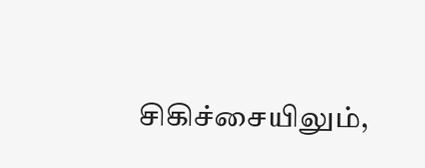சிகிச்சையிலும்,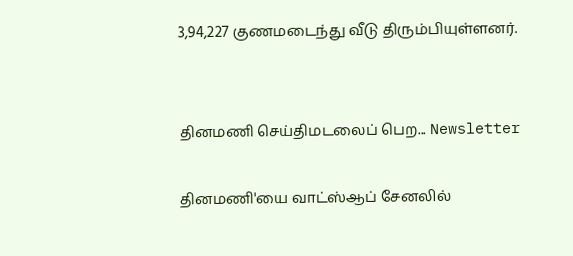3,94,227 குணமடைந்து வீடு திரும்பியுள்ளனர்.


தினமணி செய்திமடலைப் பெற... Newsletter

தினமணி'யை வாட்ஸ்ஆப் சேனலில்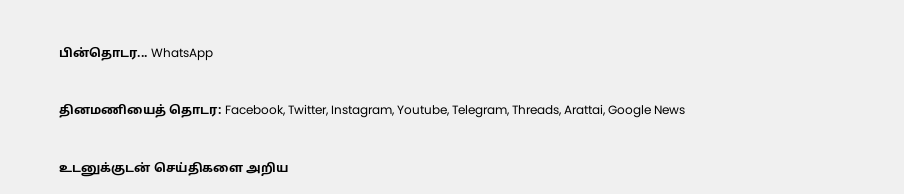பின்தொடர... WhatsApp

தினமணியைத் தொடர: Facebook, Twitter, Instagram, Youtube, Telegram, Threads, Arattai, Google News

உடனுக்குடன் செய்திகளை அறிய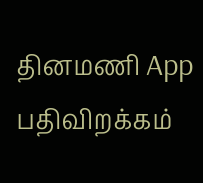தினமணி App பதிவிறக்கம்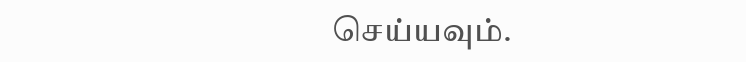செய்யவும்.